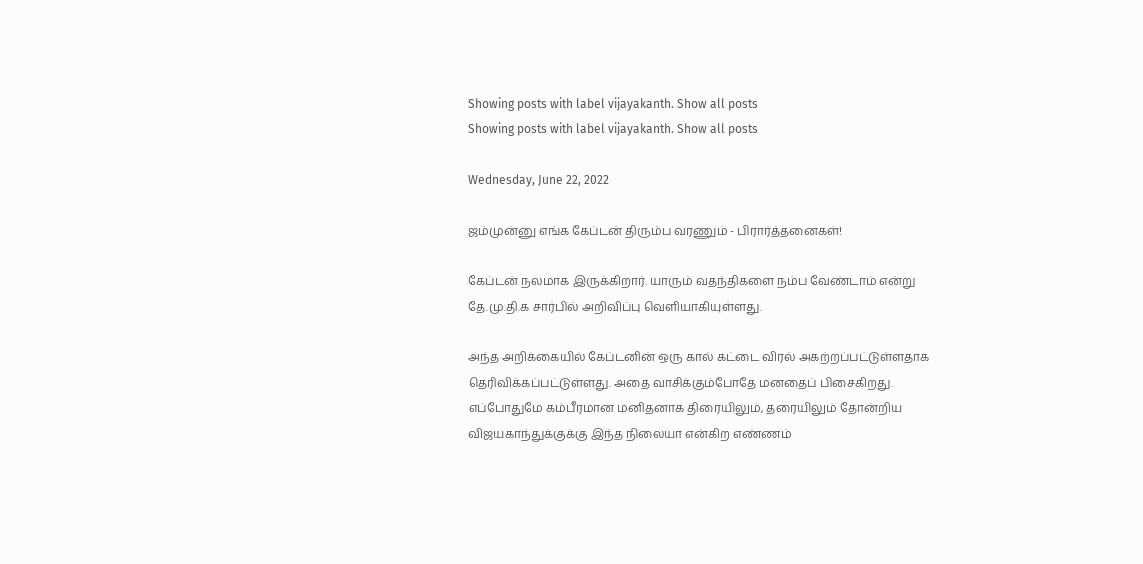Showing posts with label vijayakanth. Show all posts
Showing posts with label vijayakanth. Show all posts

Wednesday, June 22, 2022

ஜம்முன்னு எங்க கேப்டன் திரும்ப வரணும் - பிரார்த்தனைகள்!

கேப்டன் நலமாக இருக்கிறார். யாரும் வதந்திகளை நம்ப வேண்டாம் என்று தே.மு.தி.க சார்பில் அறிவிப்பு வெளியாகியுள்ளது.

அந்த அறிக்கையில் கேப்டனின் ஒரு கால் கட்டை விரல் அகற்றப்பட்டுள்ளதாக தெரிவிக்கப்பட்டுள்ளது. அதை வாசிக்கும்போதே மனதைப் பிசைகிறது. எப்போதுமே கம்பீரமான மனிதனாக திரையிலும், தரையிலும் தோன்றிய விஜயகாந்துக்குக்கு இந்த நிலையா என்கிற எண்ணம்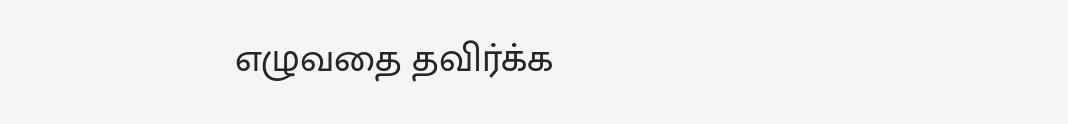எழுவதை தவிர்க்க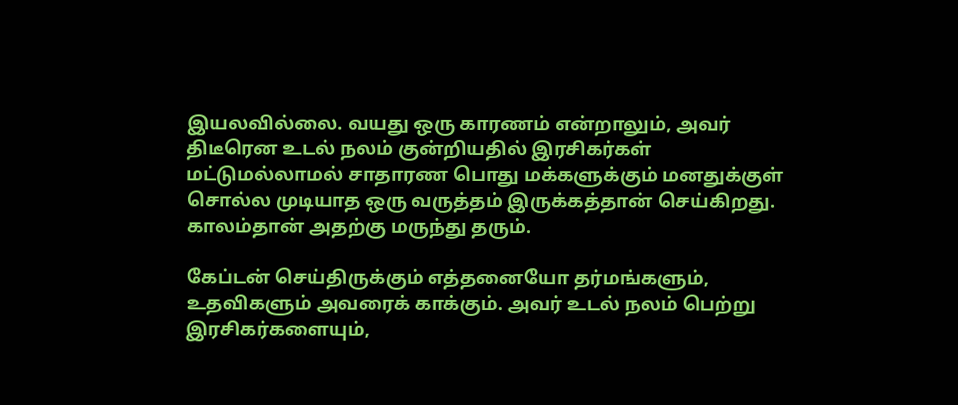இயலவில்லை. வயது ஒரு காரணம் என்றாலும், அவர் திடீரென உடல் நலம் குன்றியதில் இரசிகர்கள் மட்டுமல்லாமல் சாதாரண பொது மக்களுக்கும் மனதுக்குள் சொல்ல முடியாத ஒரு வருத்தம் இருக்கத்தான் செய்கிறது. காலம்தான் அதற்கு மருந்து தரும்.

கேப்டன் செய்திருக்கும் எத்தனையோ தர்மங்களும், உதவிகளும் அவரைக் காக்கும். அவர் உடல் நலம் பெற்று இரசிகர்களையும்,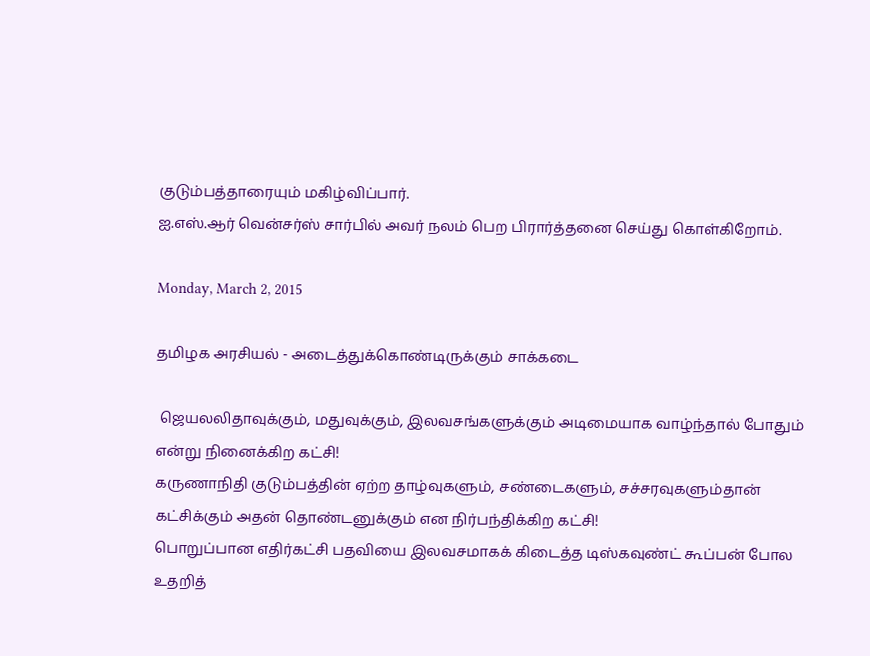குடும்பத்தாரையும் மகிழ்விப்பார்.
ஐ.எஸ்.ஆர் வென்சர்ஸ் சார்பில் அவர் நலம் பெற பிரார்த்தனை செய்து கொள்கிறோம்.

Monday, March 2, 2015

தமிழக அரசியல் - அடைத்துக்கொண்டிருக்கும் சாக்கடை

 ஜெயலலிதாவுக்கும், மதுவுக்கும், இலவசங்களுக்கும் அடிமையாக வாழ்ந்தால் போதும் என்று நினைக்கிற கட்சி!
கருணாநிதி குடும்பத்தின் ஏற்ற தாழ்வுகளும், சண்டைகளும், சச்சரவுகளும்தான் கட்சிக்கும் அதன் தொண்டனுக்கும் என நிர்பந்திக்கிற கட்சி!
பொறுப்பான எதிர்கட்சி பதவியை இலவசமாகக் கிடைத்த டிஸ்கவுண்ட் கூப்பன் போல உதறித்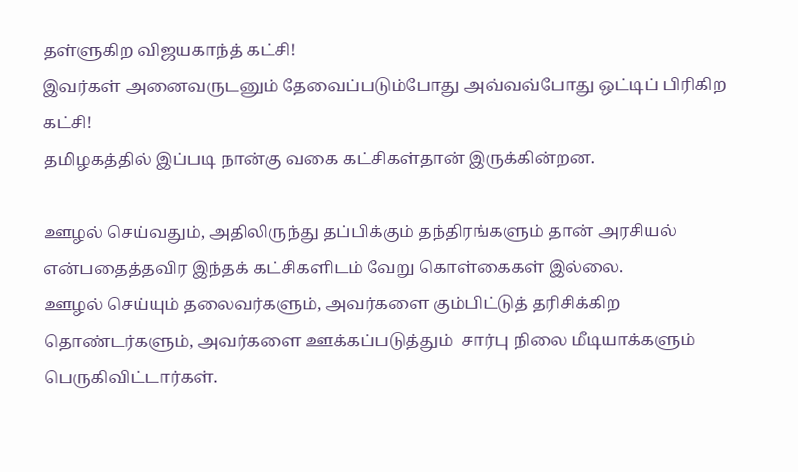தள்ளுகிற விஜயகாந்த் கட்சி!
இவர்கள் அனைவருடனும் தேவைப்படும்போது அவ்வவ்போது ஒட்டிப் பிரிகிற கட்சி!
தமிழகத்தில் இப்படி நான்கு வகை கட்சிகள்தான் இருக்கின்றன.

ஊழல் செய்வதும், அதிலிருந்து தப்பிக்கும் தந்திரங்களும் தான் அரசியல் என்பதைத்தவிர இந்தக் கட்சிகளிடம் வேறு கொள்கைகள் இல்லை.
ஊழல் செய்யும் தலைவர்களும், அவர்களை கும்பிட்டுத் தரிசிக்கிற தொண்டர்களும், அவர்களை ஊக்கப்படுத்தும்  சார்பு நிலை மீடியாக்களும் பெருகிவிட்டார்கள்.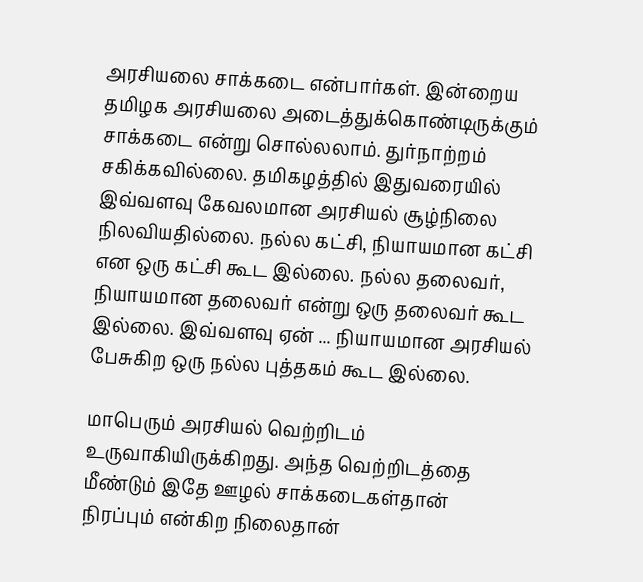அரசியலை சாக்கடை என்பார்கள். இன்றைய தமிழக அரசியலை அடைத்துக்கொண்டிருக்கும் சாக்கடை என்று சொல்லலாம். துர்நாற்றம் சகிக்கவில்லை. தமிகழத்தில் இதுவரையில் இவ்வளவு கேவலமான அரசியல் சூழ்நிலை நிலவியதில்லை. நல்ல கட்சி, நியாயமான கட்சி என ஒரு கட்சி கூட இல்லை. நல்ல தலைவர், நியாயமான தலைவர் என்று ஒரு தலைவர் கூட இல்லை. இவ்வளவு ஏன் ... நியாயமான அரசியல் பேசுகிற ஒரு நல்ல புத்தகம் கூட இல்லை.

மாபெரும் அரசியல் வெற்றிடம் உருவாகியிருக்கிறது. அந்த வெற்றிடத்தை மீண்டும் இதே ஊழல் சாக்கடைகள்தான் நிரப்பும் என்கிற நிலைதான்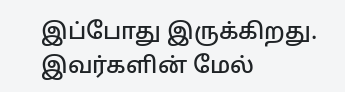இப்போது இருக்கிறது. இவர்களின் மேல்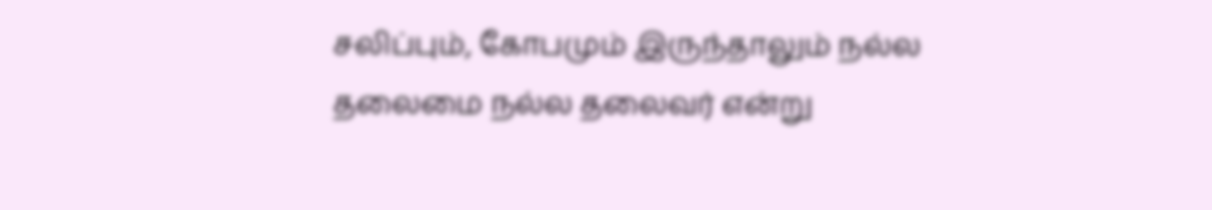சலிப்பும், கோபமும் இருந்தாலும் நல்ல தலைமை நல்ல தலைவர் என்று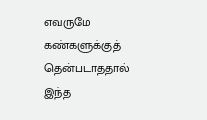எவருமே கண்களுக்குத் தென்படாததால் இந்த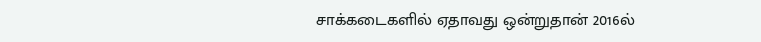சாக்கடைகளில் ஏதாவது ஒன்றுதான் 2016ல்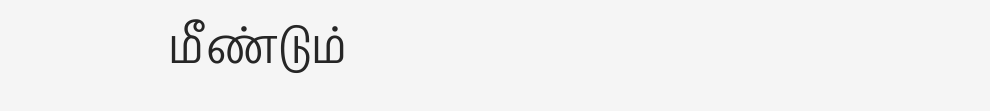மீண்டும்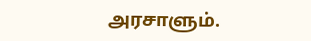அரசாளும்.